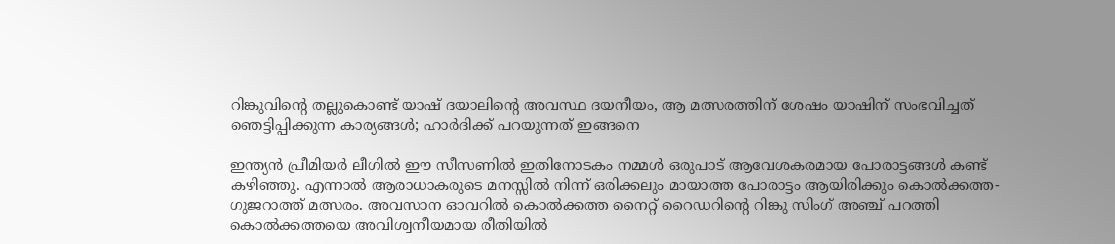റിങ്കുവിന്റെ തല്ലുകൊണ്ട് യാഷ് ദയാലിന്റെ അവസ്ഥ ദയനീയം, ആ മത്സരത്തിന് ശേഷം യാഷിന് സംഭവിച്ചത് ഞെട്ടിപ്പിക്കുന്ന കാര്യങ്ങൾ; ഹാർദിക്ക് പറയുന്നത് ഇങ്ങനെ

ഇന്ത്യൻ പ്രീമിയർ ലീഗിൽ ഈ സീസണിൽ ഇതിനോടകം നമ്മൾ ഒരുപാട് ആവേശകരമായ പോരാട്ടങ്ങൾ കണ്ട് കഴിഞ്ഞു. എന്നാൽ ആരാധാകരുടെ മനസ്സിൽ നിന്ന് ഒരിക്കലും മായാത്ത പോരാട്ടം ആയിരിക്കും കൊൽക്കത്ത- ഗുജറാത്ത് മത്സരം. അവസാന ഓവറിൽ കൊൽക്കത്ത നൈറ്റ് റൈഡറിന്റെ റിങ്കു സിംഗ് അഞ്ച് പറത്തി കൊൽക്കത്തയെ അവിശ്വനീയമായ രീതിയിൽ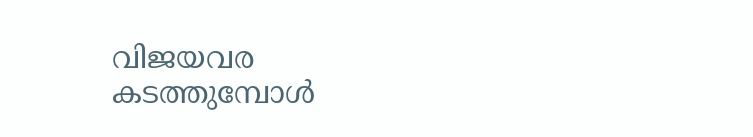വിജയവര കടത്തുമ്പോൾ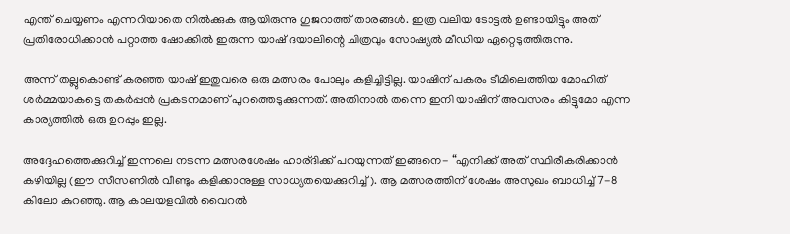എന്ത് ചെയ്യണം എന്നറിയാതെ നിൽക്കുക ആയിരുന്നു ഗുജറാത്ത് താരങ്ങൾ. ഇത്ര വലിയ ടോട്ടൽ ഉണ്ടായിട്ടും അത് പ്രതിരോധിക്കാൻ പറ്റാത്ത ഷോക്കിൽ ഇരുന്ന യാഷ് ദയാലിന്റെ ചിത്രവും സോഷ്യൽ മീഡിയ ഏറ്റെടുത്തിരുന്നു.

അന്ന് തല്ലുകൊണ്ട് കരഞ്ഞ യാഷ് ഇതുവരെ ഒരു മത്സരം പോലും കളിച്ചിട്ടില്ല. യാഷിന് പകരം ടീമിലെത്തിയ മോഹിത് ശർമ്മയാകട്ടെ തകർപ്പൻ പ്രകടനമാണ് പുറത്തെടുക്കുന്നത്. അതിനാൽ തന്നെ ഇനി യാഷിന് അവസരം കിട്ടുമോ എന്ന കാര്യത്തിൽ ഒരു ഉറപ്പും ഇല്ല.

അദ്ദേഹത്തെക്കുറിച്ച് ഇന്നലെ നടന്ന മത്സരശേഷം ഹാര്ദിക്ക് പറയുന്നത് ഇങ്ങനെ- “എനിക്ക് അത് സ്ഥിരീകരിക്കാൻ കഴിയില്ല (ഈ സീസണിൽ വീണ്ടും കളിക്കാനുള്ള സാധ്യതയെക്കുറിച്ച്). ആ മത്സരത്തിന് ശേഷം അസുഖം ബാധിച്ച് 7-8 കിലോ കുറഞ്ഞു. ആ കാലയളവിൽ വൈറൽ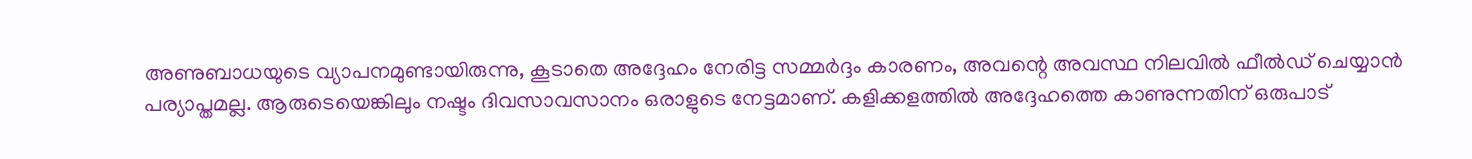അണുബാധയുടെ വ്യാപനമുണ്ടായിരുന്നു, കൂടാതെ അദ്ദേഹം നേരിട്ട സമ്മർദ്ദം കാരണം, അവന്റെ അവസ്ഥ നിലവിൽ ഫീൽഡ് ചെയ്യാൻ പര്യാപ്തമല്ല. ആരുടെയെങ്കിലും നഷ്ടം ദിവസാവസാനം ഒരാളുടെ നേട്ടമാണ്. കളിക്കളത്തിൽ അദ്ദേഹത്തെ കാണുന്നതിന് ഒരുപാട്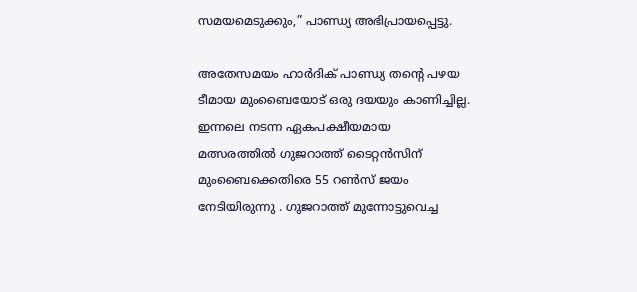സമയമെടുക്കും,” പാണ്ഡ്യ അഭിപ്രായപ്പെട്ടു.

അതേസമയം ഹാർദിക് പാണ്ഡ്യ തന്റെ പഴയ ടീമായ മുംബൈയോട് ഒരു ദയയും കാണിച്ചില്ല. ഇന്നലെ നടന്ന ഏകപക്ഷീയമായ മത്സരത്തിൽ ഗുജറാത്ത് ടൈറ്റൻസിന് മുംബൈക്കെതിരെ 55 റണ്‍സ് ജയം നേടിയിരുന്നു . ഗുജറാത്ത് മുന്നോട്ടുവെച്ച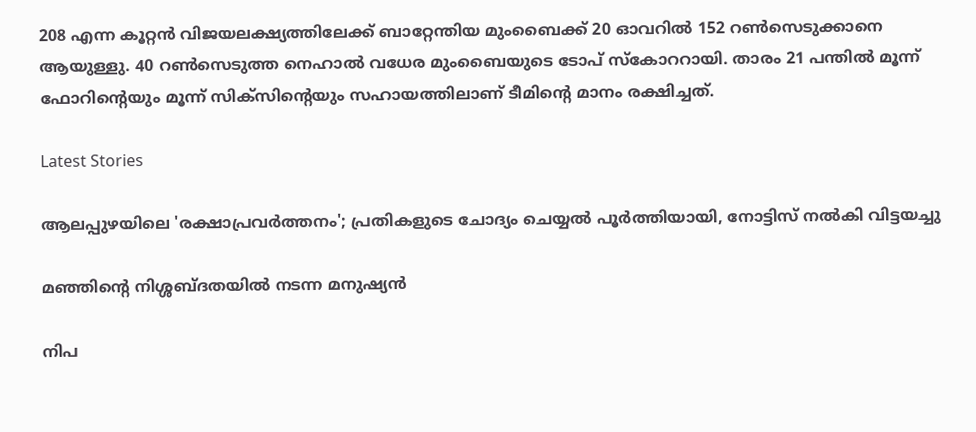208 എന്ന കൂറ്റൻ വിജയലക്ഷ്യത്തിലേക്ക് ബാറ്റേന്തിയ മുംബൈക്ക് 20 ഓവറില്‍ 152 റണ്‍സെടുക്കാനെ ആയുള്ളു. 40 റൺസെടുത്ത നെഹാൽ വധേര മുംബൈയുടെ ടോപ് സ്കോററായി. താരം 21 പന്തിൽ മൂന്ന് ഫോറിന്റെയും മൂന്ന് സിക്സിന്റെയും സഹായത്തിലാണ് ടീമിന്റെ മാനം രക്ഷിച്ചത്.

Latest Stories

ആലപ്പുഴയിലെ 'രക്ഷാപ്രവർത്തനം'; പ്രതികളുടെ ചോദ്യം ചെയ്യൽ പൂർത്തിയായി, നോട്ടിസ് നൽകി വിട്ടയച്ചു

മഞ്ഞിന്റെ നിശ്ശബ്ദതയിൽ നടന്ന മനുഷ്യൻ

നിപ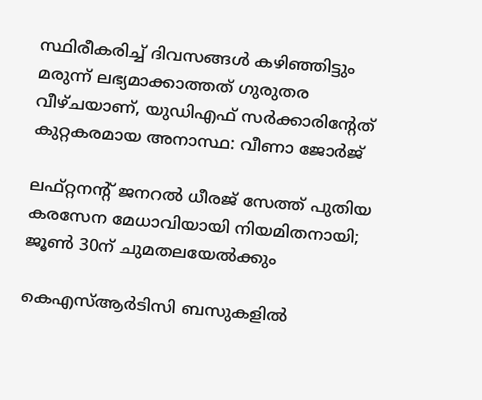സ്ഥിരീകരിച്ച് ദിവസങ്ങൾ കഴിഞ്ഞിട്ടും മരുന്ന് ലഭ്യമാക്കാത്തത് ഗുരുതര വീഴ്ചയാണ്, യുഡിഎഫ് സർക്കാരിന്റേത് കുറ്റകരമായ അനാസ്ഥ: വീണാ ജോർജ്

ലഫ്റ്റനന്റ് ജനറൽ ധീരജ് സേത്ത് പുതിയ കരസേന മേധാവിയായി നിയമിതനായി; ജൂൺ 30ന് ചുമതലയേൽക്കും

കെഎസ്ആർടിസി ബസുകളിൽ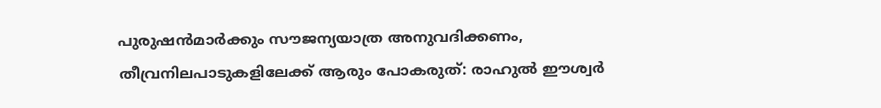പുരുഷൻമാർക്കും സൗജന്യയാത്ര അനുവദിക്കണം, തീവ്രനിലപാടുകളിലേക്ക് ആരും പോകരുത്: രാഹുൽ ഈശ്വർ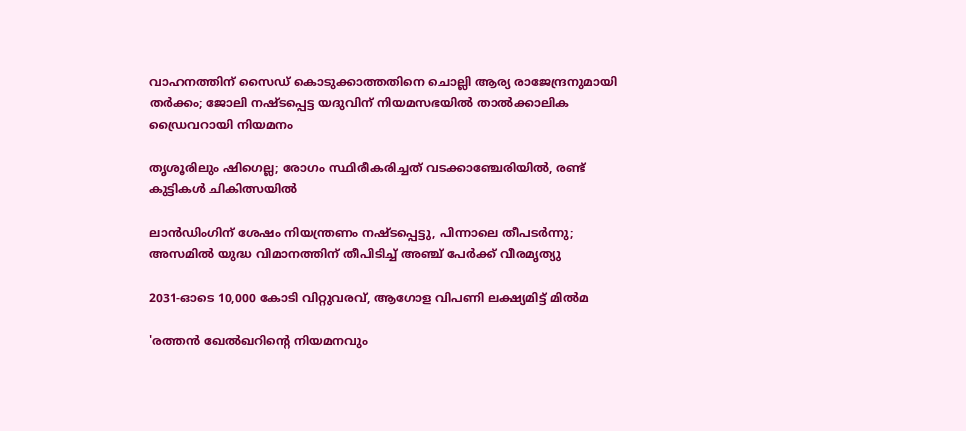വാഹനത്തിന് സൈഡ് കൊടുക്കാത്തതിനെ ചൊല്ലി ആര്യ രാജേന്ദ്രനുമായി തർക്കം; ജോലി നഷ്ടപ്പെട്ട യദുവിന് നിയമസഭയിൽ താൽക്കാലിക ഡ്രൈവറായി നിയമനം

തൃശൂരിലും ഷിഗെല്ല; രോഗം സ്ഥിരീകരിച്ചത് വടക്കാഞ്ചേരിയിൽ, രണ്ട് കുട്ടികൾ ചികിത്സയിൽ

ലാൻഡിംഗിന് ശേഷം നിയന്ത്രണം നഷ്ടപ്പെട്ടു, പിന്നാലെ തീപടർന്നു; അസമിൽ യുദ്ധ വിമാനത്തിന് തീപിടിച്ച് അഞ്ച് പേർക്ക് വീരമൃത്യു

2031-ഓടെ 10,000 കോടി വിറ്റുവരവ്, ആഗോള വിപണി ലക്ഷ്യമിട്ട് മിൽമ

'രത്തൻ ഖേൽഖറിന്റെ നിയമനവും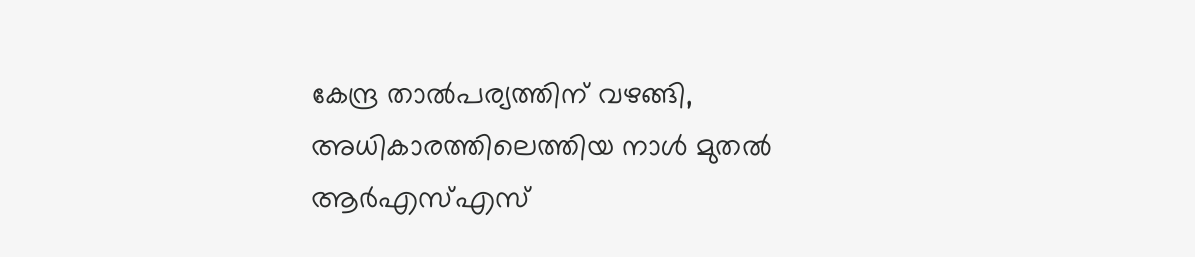കേന്ദ്ര താൽപര്യത്തിന് വഴങ്ങി, അധികാരത്തിലെത്തിയ നാൾ മുതൽ ആർഎസ്എസ്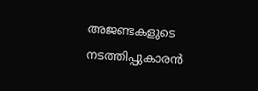അജണ്ടകളുടെ നടത്തിപ്പുകാരൻ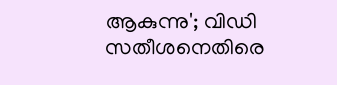ആകുന്നു'; വിഡി സതീശനെതിരെ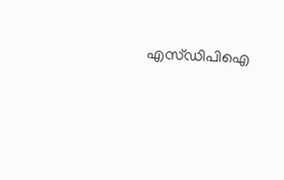എസ്ഡിപിഐ